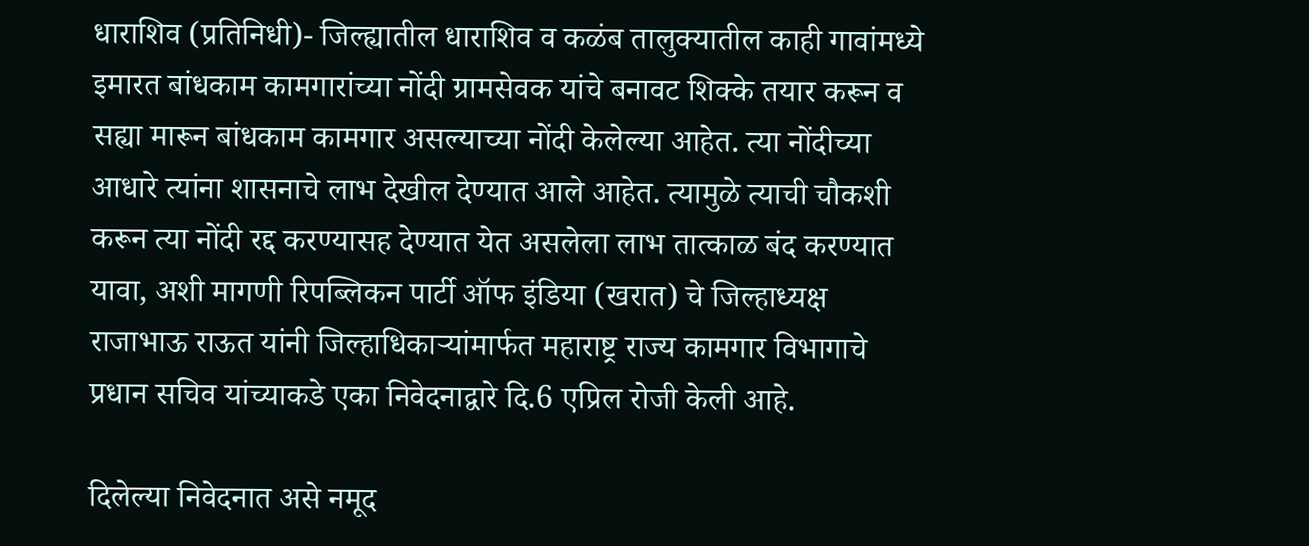धाराशिव (प्रतिनिधी)- जिल्ह्यातील धाराशिव व कळंब तालुक्यातील काही गावांमध्ये इमारत बांधकाम कामगारांच्या नोंदी ग्रामसेवक यांचे बनावट शिक्के तयार करून व सह्या मारून बांधकाम कामगार असल्याच्या नोंदी केलेल्या आहेत. त्या नोंदीच्या आधारे त्यांना शासनाचे लाभ देखील देण्यात आले आहेत. त्यामुळे त्याची चौकशी करून त्या नोंदी रद्द करण्यासह देण्यात येत असलेला लाभ तात्काळ बंद करण्यात यावा, अशी मागणी रिपब्लिकन पार्टी ऑफ इंडिया (खरात) चे जिल्हाध्यक्ष राजाभाऊ राऊत यांनी जिल्हाधिकाऱ्यांमार्फत महाराष्ट्र राज्य कामगार विभागाचे प्रधान सचिव यांच्याकडे एका निवेदनाद्वारे दि.6 एप्रिल रोजी केली आहे.

दिलेल्या निवेदनात असे नमूद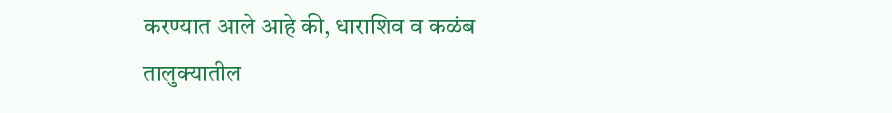करण्यात आले आहे की, धाराशिव व कळंब तालुक्यातील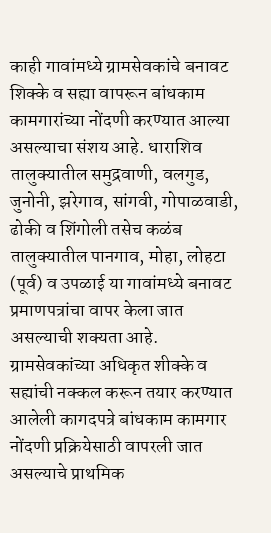काही गावांमध्ये ग्रामसेवकांचे बनावट शिक्के व सह्या वापरून बांधकाम कामगारांच्या नोंदणी करण्यात आल्या असल्याचा संशय आहे. धाराशिव तालुक्यातील समुद्रवाणी, वलगुड, जुनोनी, झरेगाव, सांगवी, गोपाळवाडी, ढोकी व शिंगोली तसेच कळंब तालुक्यातील पानगाव, मोहा, लोहटा (पूर्व) व उपळाई या गावांमध्ये बनावट प्रमाणपत्रांचा वापर केला जात असल्याची शक्यता आहे. ग्रामसेवकांच्या अधिकृत शीक्के व सह्यांची नक्कल करून तयार करण्यात आलेली कागदपत्रे बांधकाम कामगार नोंदणी प्रक्रियेसाठी वापरली जात असल्याचे प्राथमिक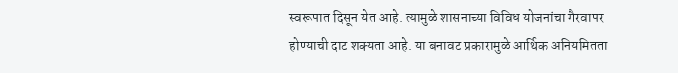स्वरूपात दिसून येत आहे. त्यामुळे शासनाच्या विविध योजनांचा गैरवापर होण्याची दाट शक्यता आहे. या बनावट प्रकारामुळे आर्थिक अनियमितता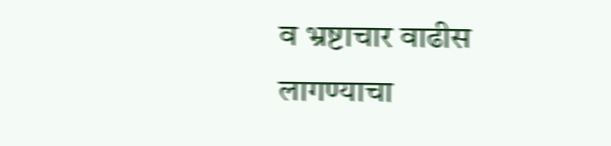व भ्रष्टाचार वाढीस लागण्याचा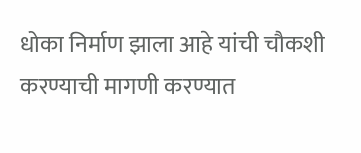धोका निर्माण झाला आहे यांची चौकशी करण्याची मागणी करण्यात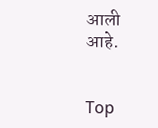आली आहे.


Top